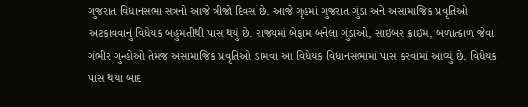ગુજરાત વિધાનસભા સત્રનો આજે ત્રીજો દિવસ છે. આજે ગૃહમાં ગુજરાત ગુંડા અને અસામાજિક પ્રવૃતિઓ અટકાવવાનું વિધેયક બહુમતીથી પાસ થયું છે. રાજ્યમાં બેફામ બનેલા ગુંડાઓ, સાઇબર ક્રાઇમ, બળાત્કાળ જેવા ગંભીર ગુન્હોઓ તેમજ અસામાજિક પ્રવૃતિઓ ડામવા આ વિધેયક વિધાનસભામાં પાસ કરવામાં આવ્યું છે. વિધેયક પાસ થયા બાદ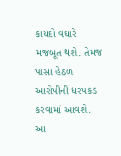કાયદો વઘારે મજબૂત થશે. તેમજ પાસા હેઠળ આરોપીની ધરપકડ કરવામાં આવશે.
આ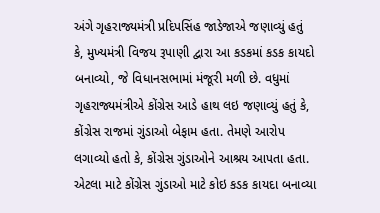અંગે ગૃહરાજ્યમંત્રી પ્રદિપસિંહ જાડેજાએ જણાવ્યું હતું કે, મુખ્યમંત્રી વિજય રૂપાણી દ્વારા આ કડકમાં કડક કાયદો બનાવ્યો, જે વિધાનસભામાં મંજૂરી મળી છે. વધુમાં ગૃહરાજ્યમંત્રીએ કોંગ્રેસ આડે હાથ લઇ જણાવ્યું હતું કે, કોંગ્રેસ રાજમાં ગુંડાઓ બેફામ હતા. તેમણે આરોપ લગાવ્યો હતો કે, કોંગ્રેસ ગુંડાઓને આશ્રય આપતા હતા. એટલા માટે કોંગ્રેસ ગુંડાઓ માટે કોઇ કડક કાયદા બનાવ્યા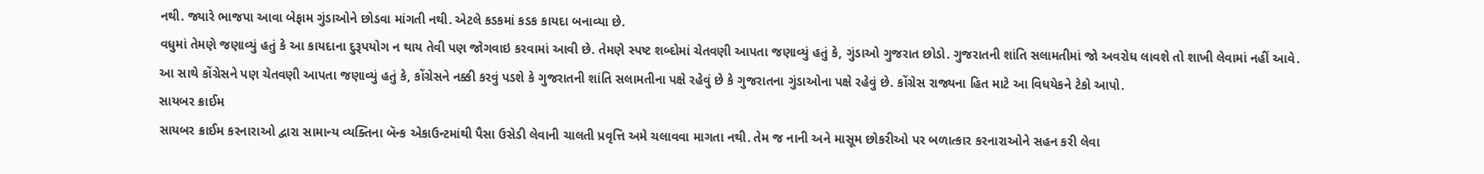નથી. જ્યારે ભાજપા આવા બેફામ ગુંડાઓને છોડવા માંગતી નથી. એટલે કડકમાં કડક કાયદા બનાવ્યા છે.
વધુમાં તેમણે જણાવ્યું હતું કે આ કાયદાના દુરૂપયોગ ન થાય તેવી પણ જોગવાઇ કરવામાં આવી છે. તેમણે સ્પષ્ટ શબ્દોમાં ચેતવણી આપતા જણાવ્યું હતું કે, ગુંડાઓ ગુજરાત છોડો. ગુજરાતની શાંતિ સલામતીમાં જો અવરોધ લાવશે તો શાખી લેવામાં નહીં આવે.
આ સાથે કોંગ્રેસને પણ ચેતવણી આપતા જણાવ્યું હતું કે, કોંગ્રેસને નક્કી કરવું પડશે કે ગુજરાતની શાંતિ સલામતીના પક્ષે રહેવું છે કે ગુજરાતના ગુંડાઓના પક્ષે રહેવું છે. કોંગ્રેસ રાજ્યના હિત માટે આ વિધયેકને ટેકો આપો.
સાયબર ક્રાઈમ
સાયબર ક્રાઈમ કરનારાઓ દ્વારા સામાન્ય વ્યક્તિના બૅન્ક એકાઉન્ટમાંથી પૈસા ઉસેડી લેવાની ચાલતી પ્રવૃત્તિ અમે ચલાવવા માગતા નથી. તેમ જ નાની અને માસૂમ છોકરીઓ પર બળાત્કાર કરનારાઓને સહન કરી લેવા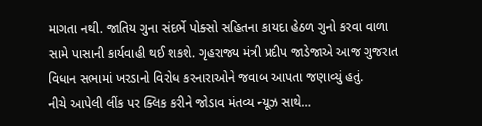માગતા નથી. જાતિય ગુના સંદર્ભે પોક્સો સહિતના કાયદા હેઠળ ગુનો કરવા વાળા સામે પાસાની કાર્યવાહી થઈ શકશે. ગૃહરાજ્ય મંત્રી પ્રદીપ જાડેજાએ આજ ગુજરાત વિધાન સભામાં ખરડાનો વિરોધ કરનારાઓને જવાબ આપતા જણાવ્યું હતું.
નીચે આપેલી લીંક પર ક્લિક કરીને જોડાવ મંતવ્ય ન્યૂઝ સાથે…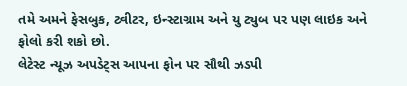તમે અમને ફેસબુક, ટ્વીટર, ઇન્સ્ટાગ્રામ અને યુ ટ્યુબ પર પણ લાઇક અને ફોલો કરી શકો છો.
લેટેસ્ટ ન્યૂઝ અપડેટ્સ આપના ફોન પર સૌથી ઝડપી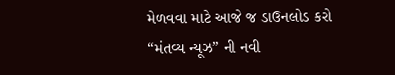મેળવવા માટે આજે જ ડાઉનલોડ કરો “મંતવ્ય ન્યૂઝ” ની નવી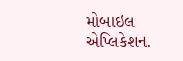મોબાઇલ એપ્લિકેશન.